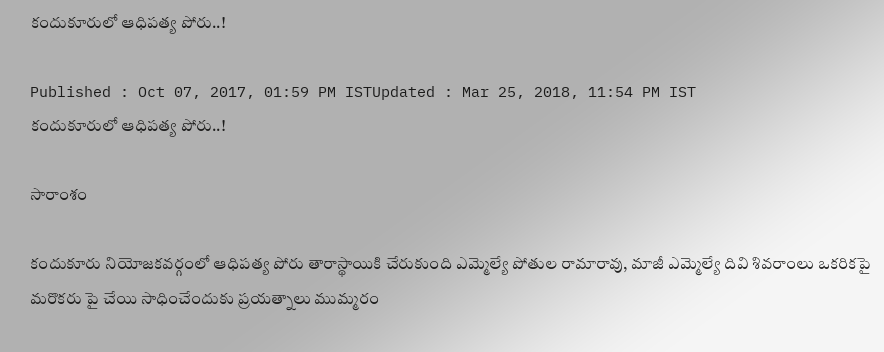కందుకూరులో ఆధిపత్య పోరు..!

Published : Oct 07, 2017, 01:59 PM ISTUpdated : Mar 25, 2018, 11:54 PM IST
కందుకూరులో ఆధిపత్య పోరు..!

సారాంశం

కందుకూరు నియోజకవర్గంలో ఆధిపత్య పోరు తారాస్థాయికి చేరుకుంది ఎమ్మెల్యే పోతుల రామారావు, మాజీ ఎమ్మెల్యే దివి శివరాంలు ఒకరికపై మరొకరు పై చేయి సాధించేందుకు ప్రయత్నాలు ముమ్మరం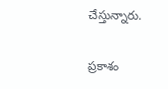చేస్తున్నారు.

ప్రకాశం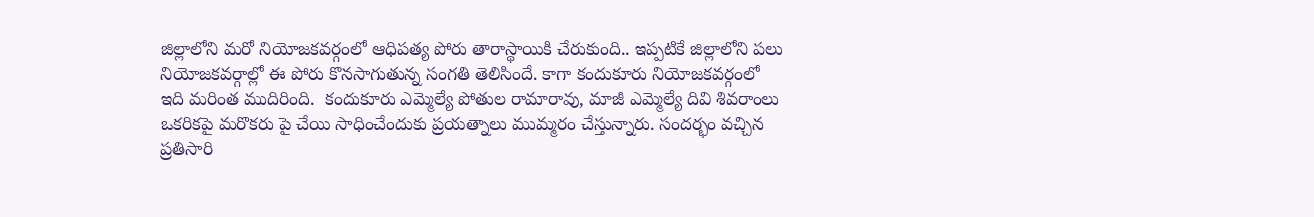జిల్లాలోని మరో నియోజకవర్గంలో ఆధిపత్య పోరు తారాస్థాయికి చేరుకుంది.. ఇప్పటికే జిల్లాలోని పలు నియోజకవర్గాల్లో ఈ పోరు కొనసాగుతున్న సంగతి తెలిసిందే. కాగా కందుకూరు నియోజకవర్గంలో ఇది మరింత ముదిరింది.  కందుకూరు ఎమ్మెల్యే పోతుల రామారావు, మాజీ ఎమ్మెల్యే దివి శివరాంలు ఒకరికపై మరొకరు పై చేయి సాధించేందుకు ప్రయత్నాలు ముమ్మరం చేస్తున్నారు. సందర్భం వచ్చిన ప్రతిసారి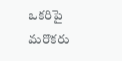ఒకరిపై మరొకరు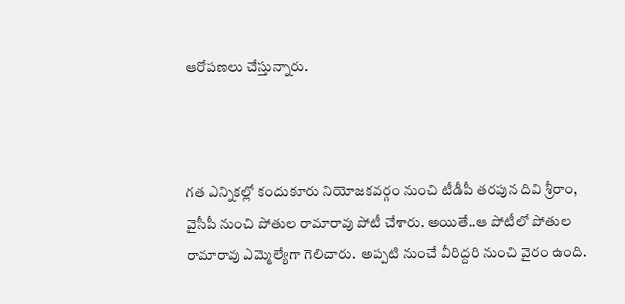ఆరోపణలు చేస్తున్నారు.



గత ఎన్నికల్లో కందుకూరు నియోజకవర్గం నుంచి టీడీపీ తరపున దివి శ్రీరాం, వైసీపీ నుంచి పోతుల రామారావు పోటీ చేశారు. అయితే..ఆ పోటీలో పోతుల రామారావు ఎమ్మెల్యేగా గెలిచారు.  అప్పటి నుంచే వీరిద్దరి నుంచి వైరం ఉంది.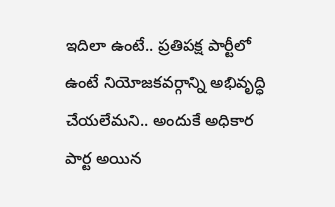ఇదిలా ఉంటే.. ప్రతిపక్ష పార్టీలో ఉంటే నియోజకవర్గాన్ని అభివృద్ధి చేయలేమని.. అందుకే అధికార పార్ట అయిన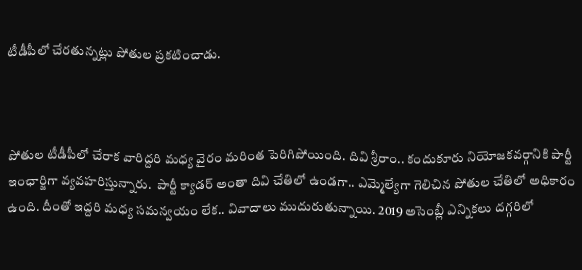టీడీపీలో చేరతున్నట్లు పోతుల ప్రకటించాడు.



పోతుల టీడీపీలో చేరాక వారిద్దరి మధ్య వైరం మరింత పెరిగిపోయింది. దివి శ్రీరాం.. కందుకూరు నియోజకవర్గానికి పార్టీ ఇంఛార్జిగా వ్యవహరిస్తున్నారు.  పార్టీ క్యాడర్ అంతా దివి చేతిలో ఉండగా.. ఎమ్మెల్యేగా గెలిచిన పోతుల చేతిలో అధికారం ఉంది. దీంతో ఇద్దరి మధ్య సమన్వయం లేక.. వివాదాలు ముదురుతున్నాయి. 2019 అసెంబ్లీ ఎన్నికలు దగ్గరిలో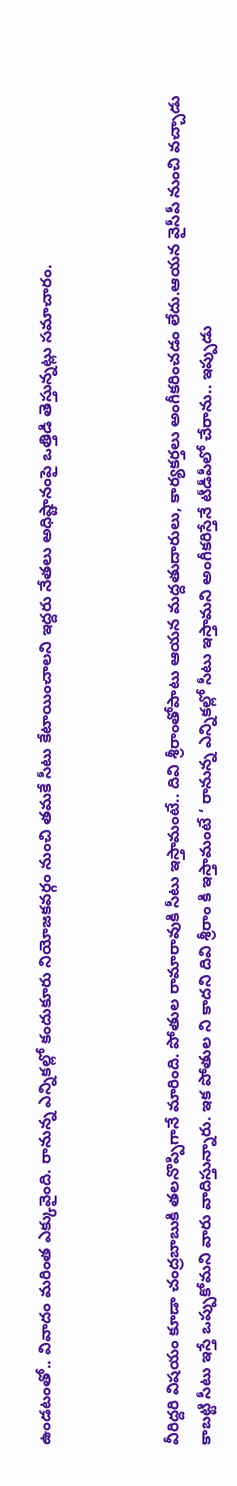ఉండటంతో.. వివాదం మరింత ఎక్కువైంది. రానున్న ఎన్నికల్లో కందుకూరు నియోజకవర్గం నుంచి తమకే సీటు కేటాయించాలని ఇద్దరు నేతలు అధిష్టానంపై ఒత్తిడి తెస్తున్నట్లు సమాచారం.



వీరిద్దరి విషయం కూడా చంద్రబాబుకి తలనొప్పిగానే మారింది. పోతుల రామారావుకి సీటు ఇస్తామంటే.. దివి శ్రీరాంతోపాటు ఆయన మద్దతుదారులు, కార్యకర్తలు అంగీకరించడం లేదు.ఆయన వైసీపీ నుంచి వచ్చాడు కాబట్టి సీటు ఇస్తే ఒప్పుకోమని వారు వాదిస్తున్నారు. ఇక పోతుల ని కాదని దివి శ్రీరాం కి ఇస్తామంటే ‘ రానున్న ఎన్నికల్లో సీటు ఇస్తామని అంగీకరిస్తేనే టీడీపీలో చేరాను.. ఇప్పుడు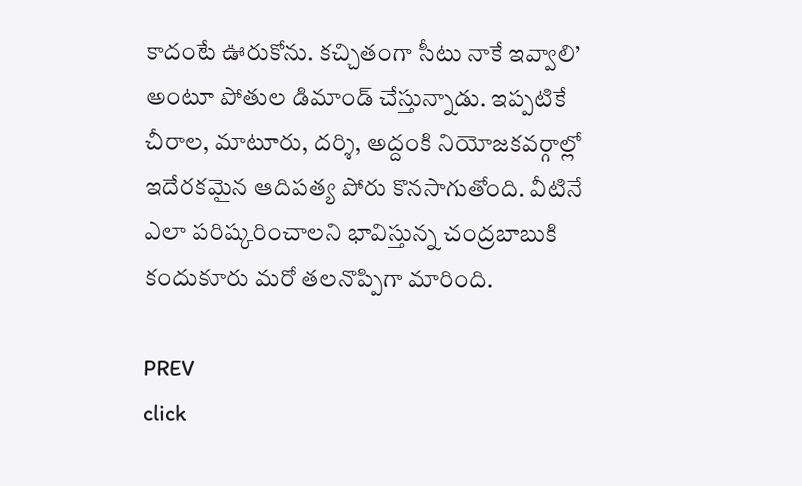కాదంటే ఊరుకోను. కచ్చితంగా సీటు నాకే ఇవ్వాలి’ అంటూ పోతుల డిమాండ్ చేస్తున్నాడు. ఇప్పటికే చీరాల, మాటూరు, దర్శి, అద్దంకి నియోజకవర్గాల్లో ఇదేరకమైన ఆదిపత్య పోరు కొనసాగుతోంది. వీటినే ఎలా పరిష్కరించాలని భావిస్తున్న చంద్రబాబుకి కందుకూరు మరో తలనొప్పిగా మారింది.

PREV
click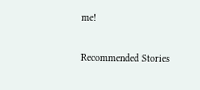me!

Recommended Stories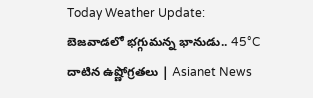Today Weather Update: బెజవాడలో భగ్గుమన్న భానుడు.. 45°C దాటిన ఉష్ణోగ్రతలు | Asianet News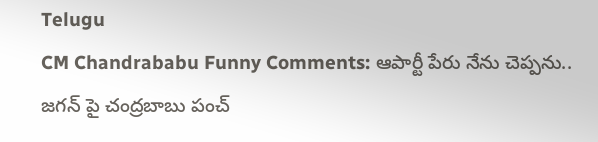Telugu
CM Chandrababu Funny Comments: ఆపార్టీ పేరు నేను చెప్పను.. జగన్ పై చంద్రబాబు పంచ్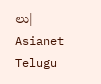లు| Asianet Telugu